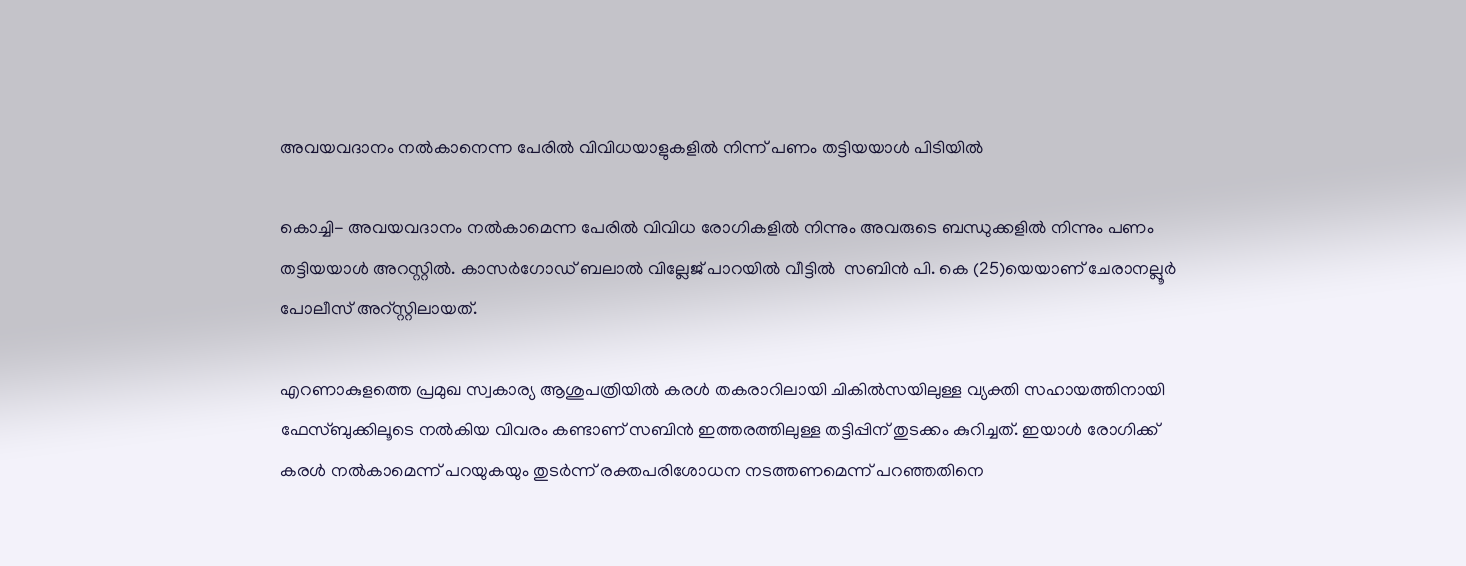അവയവദാനം നല്‍കാനെന്ന പേരില്‍ വിവിധയാളുകളില്‍ നിന്ന് പണം തട്ടിയയാള്‍ പിടിയില്‍

കൊച്ചി- അവയവദാനം നല്‍കാമെന്ന പേരില്‍ വിവിധ രോഗികളില്‍ നിന്നും അവരുടെ ബന്ധുക്കളില്‍ നിന്നും പണം തട്ടിയയാള്‍ അറസ്റ്റില്‍. കാസര്‍ഗോഡ് ബലാല്‍ വില്ലേജ് പാറയില്‍ വീട്ടില്‍  സബിന്‍ പി. കെ (25)യെയാണ് ചേരാനല്ലൂര്‍ പോലീസ് അറ്‌സ്റ്റിലായത്.

എറണാകുളത്തെ പ്രമുഖ സ്വകാര്യ ആശുപത്രിയില്‍ കരള്‍ തകരാറിലായി ചികില്‍സയിലുള്ള വ്യക്തി സഹായത്തിനായി ഫേസ്ബുക്കിലൂടെ നല്‍കിയ വിവരം കണ്ടാണ് സബിന്‍ ഇത്തരത്തിലുള്ള തട്ടിപ്പിന് തുടക്കം കുറിച്ചത്. ഇയാള്‍ രോഗിക്ക് കരള്‍ നല്‍കാമെന്ന് പറയുകയും തുടര്‍ന്ന് രക്തപരിശോധന നടത്തണമെന്ന് പറഞ്ഞതിനെ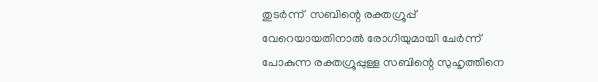തുടര്‍ന്ന്  സബിന്റെ രക്തഗ്രൂപ്പ് വേറെയായതിനാല്‍ രോഗിയുമായി ചേര്‍ന്ന് പോകുന്ന രക്തഗ്രൂപ്പുള്ള സബിന്റെ സുഹൃത്തിനെ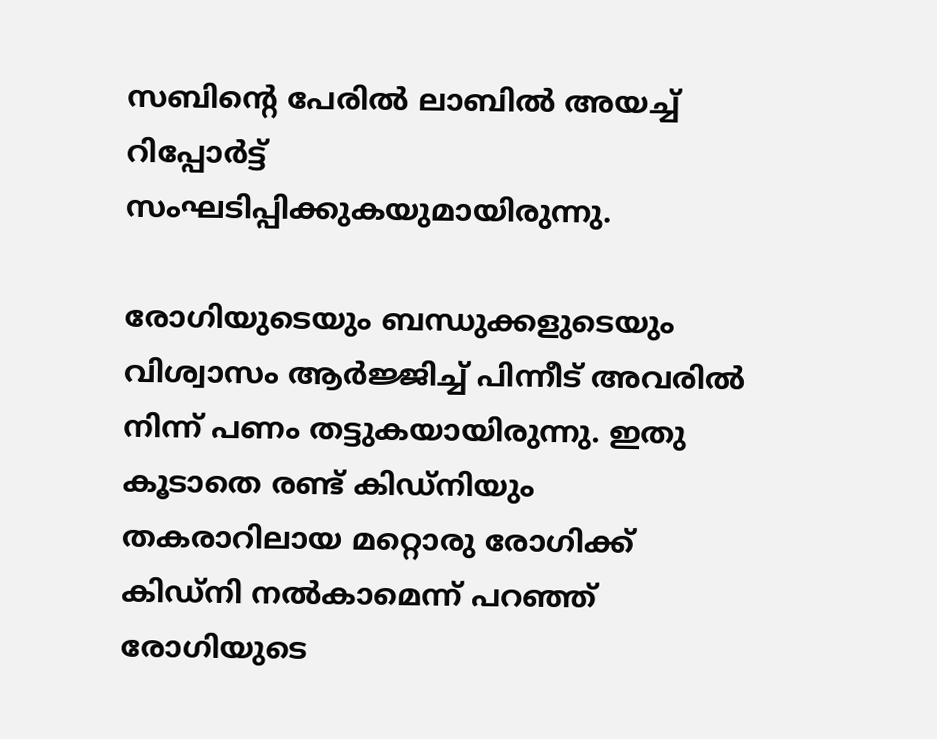സബിന്റെ പേരില്‍ ലാബില്‍ അയച്ച് റിപ്പോര്‍ട്ട് സംഘടിപ്പിക്കുകയുമായിരുന്നു.

രോഗിയുടെയും ബന്ധുക്കളുടെയും വിശ്വാസം ആര്‍ജ്ജിച്ച് പിന്നീട് അവരില്‍ നിന്ന് പണം തട്ടുകയായിരുന്നു. ഇതു കൂടാതെ രണ്ട് കിഡ്‌നിയും തകരാറിലായ മറ്റൊരു രോഗിക്ക് കിഡ്‌നി നല്‍കാമെന്ന് പറഞ്ഞ് രോഗിയുടെ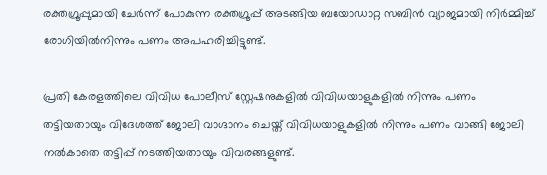രക്തഗ്രൂപ്പുമായി ചേര്‍ന്ന് പോകുന്ന രക്തഗ്രൂപ്പ് അടങ്ങിയ ബയോഡാറ്റ സബിന്‍ വ്യാജമായി നിര്‍മ്മിച്ച് രോഗിയില്‍നിന്നും പണം അപഹരിച്ചിട്ടുണ്ട്.

പ്രതി കേരളത്തിലെ വിവിധ പോലീസ് സ്റ്റേഷനുകളില്‍ വിവിധയാളുകളില്‍ നിന്നും പണം തട്ടിയതായും വിദേശത്ത് ജോലി വാഗ്ദാനം ചെയ്ത് വിവിധയാളുകളില്‍ നിന്നും പണം വാങ്ങി ജോലി നല്‍കാതെ തട്ടിപ്പ് നടത്തിയതായും വിവരങ്ങളുണ്ട്.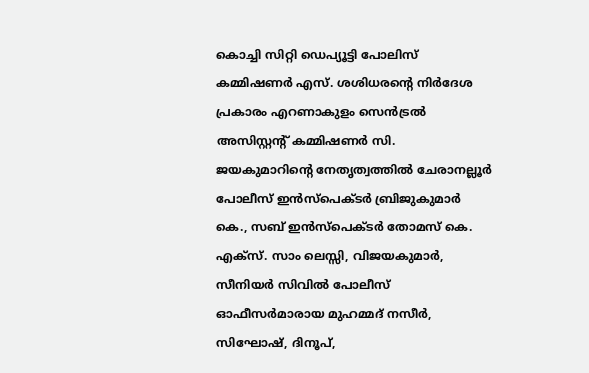കൊച്ചി സിറ്റി ഡെപ്യൂട്ടി പോലിസ് കമ്മിഷണര്‍ എസ്. ശശിധരന്റെ നിര്‍ദേശ പ്രകാരം എറണാകുളം സെന്‍ട്രല്‍ അസിസ്റ്റന്റ് കമ്മിഷണര്‍ സി. ജയകുമാറിന്റെ നേതൃത്വത്തില്‍ ചേരാനല്ലൂര്‍ പോലീസ് ഇന്‍സ്‌പെക്ടര്‍ ബ്രിജുകുമാര്‍ കെ., സബ് ഇന്‍സ്‌പെക്ടര്‍ തോമസ് കെ. എക്‌സ്. സാം ലെസ്സി, വിജയകുമാര്‍, സീനിയര്‍ സിവില്‍ പോലീസ് ഓഫീസര്‍മാരായ മുഹമ്മദ് നസീര്‍, സിഘോഷ്, ദിനൂപ്,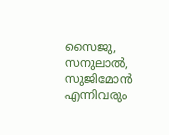സൈജു, സനുലാല്‍, സുജിമോന്‍ എന്നിവരും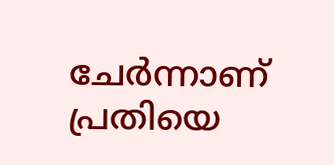ചേര്‍ന്നാണ് പ്രതിയെ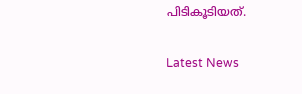പിടികൂടിയത്.

Latest News